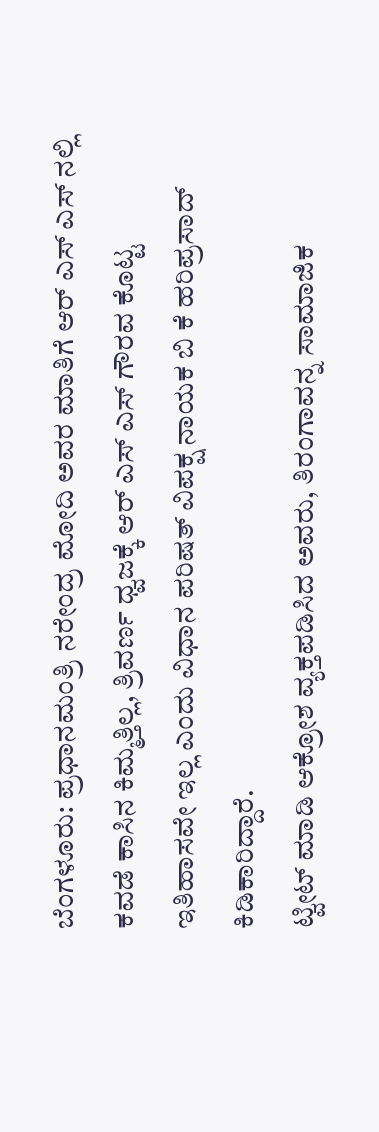ಬೆಂಗಳೂರು: ಪ್ರಧಾನಮಂತ್ರಿ ನರೇಂದ್ರ ಮೋದಿ ಅವರ ಮಾತಿಗೆ ಆರ್ ಎಸ್ ಎಸ್ ನಲ್ಲಿ ಕವಡೆ ಕಾಸಿನ ಕಿಮ್ಮತ್ತಿಲ್ಲ, ತ್ರಿವರ್ಣ ಧ್ವಜಕ್ಕೆ ಆರ್ ಎಸ್ ಎಸ್ ಗೌರವ ಕೊಟ್ಟ ಇತಿಹಾಸವೇ ಇಲ್ಲ ಎಂದು ವಿಧಾನ ಪರಿಷತ್ ವಿಪಕ್ಷ ನಾಯಕ ಬಿ ಕೆ ಹರಿಪ್ರಸಾದ್ ಕಿಡಿಕಾರಿದ್ದಾರೆ.
ಟ್ವೀಟ್ ಮಾಡಿ ಆಕ್ರೋಶ ವ್ಯಕ್ತಪಡಿಸಿದ ಅವರು, ತಿರಂಗಾವನ್ನ ಸಾಮಾಜಿಕ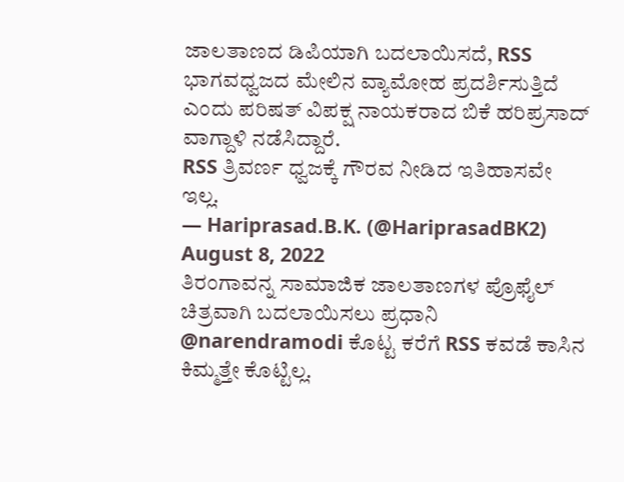ಜಾಲತಾಣದ ಡಿಪಿಯಾಗಿ ಬದಲಾಯಿಸದೆ, RSS ಭಾಗವಧ್ವಜದ ಮೇಲಿನ ವ್ಯಾಮೋಹ ಪ್ರದರ್ಶಿಸುತ್ತಿದೆ ಎಂದು ಪರಿಷತ್ ವಿಪಕ್ಷ ನಾಯಕರಾದ ಬಿಕೆ ಹರಿಪ್ರಸಾದ್ ವಾಗ್ದಾಳಿ ನಡೆಸಿದ್ದಾರೆ.
RSS ತ್ರಿವರ್ಣ ಧ್ವಜಕ್ಕೆ ಗೌರವ ನೀಡಿದ ಇತಿಹಾಸವೇ ಇಲ್ಲ.
— Hariprasad.B.K. (@HariprasadBK2) August 8, 2022
ತಿರಂಗಾವನ್ನ ಸಾಮಾಜಿಕ ಜಾಲತಾಣಗಳ ಪ್ರೊಫೈಲ್ ಚಿತ್ರವಾಗಿ ಬದಲಾಯಿಸಲು ಪ್ರಧಾನಿ @narendramodi ಕೊಟ್ಟ ಕರೆಗೆ RSS ಕವಡೆ ಕಾಸಿನ ಕಿಮ್ಮತ್ತೇ ಕೊಟ್ಟಿಲ್ಲ.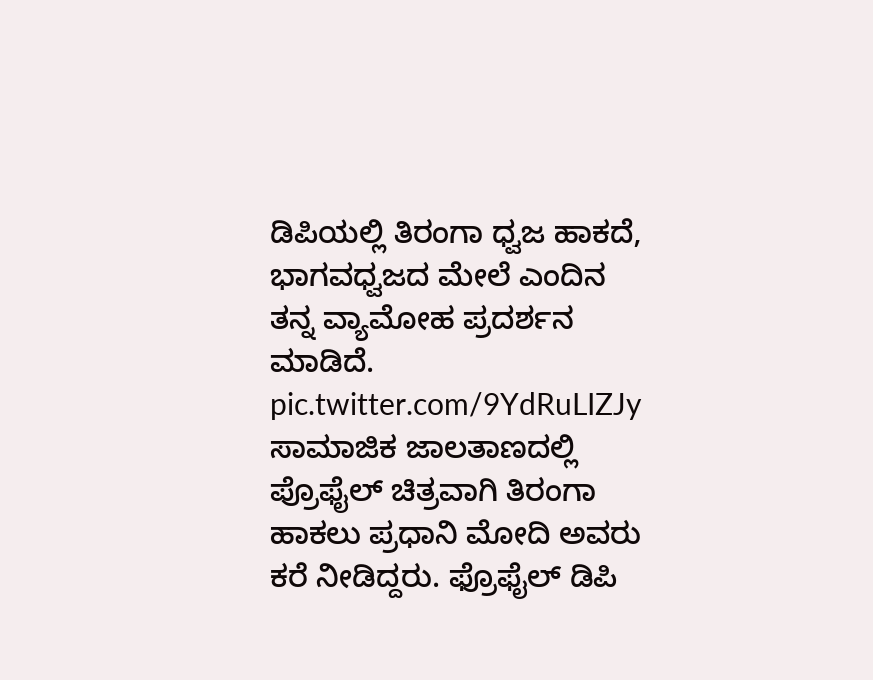ಡಿಪಿಯಲ್ಲಿ ತಿರಂಗಾ ಧ್ವಜ ಹಾಕದೆ, ಭಾಗವಧ್ವಜದ ಮೇಲೆ ಎಂದಿನ ತನ್ನ ವ್ಯಾಮೋಹ ಪ್ರದರ್ಶನ ಮಾಡಿದೆ. pic.twitter.com/9YdRuLIZJy
ಸಾಮಾಜಿಕ ಜಾಲತಾಣದಲ್ಲಿ ಪ್ರೊಫೈಲ್ ಚಿತ್ರವಾಗಿ ತಿರಂಗಾ ಹಾಕಲು ಪ್ರಧಾನಿ ಮೋದಿ ಅವರು ಕರೆ ನೀಡಿದ್ದರು. ಫ್ರೊಫೈಲ್ ಡಿಪಿ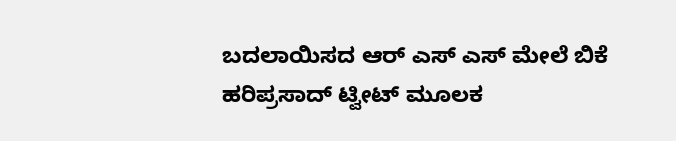ಬದಲಾಯಿಸದ ಆರ್ ಎಸ್ ಎಸ್ ಮೇಲೆ ಬಿಕೆ ಹರಿಪ್ರಸಾದ್ ಟ್ವೀಟ್ ಮೂಲಕ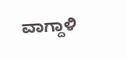ವಾಗ್ದಾಳಿ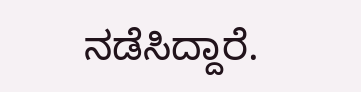ನಡೆಸಿದ್ದಾರೆ.